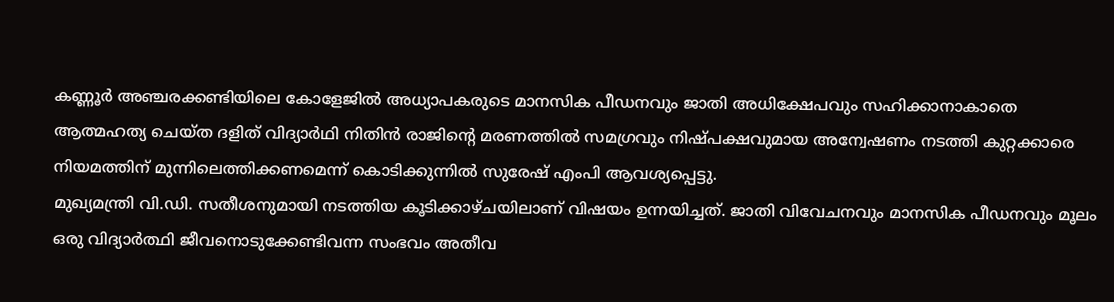കണ്ണൂർ അഞ്ചരക്കണ്ടിയിലെ കോളേജിൽ അധ്യാപകരുടെ മാനസിക പീഡനവും ജാതി അധിക്ഷേപവും സഹിക്കാനാകാതെ ആത്മഹത്യ ചെയ്ത ദളിത് വിദ്യാർഥി നിതിൻ രാജിന്റെ മരണത്തിൽ സമഗ്രവും നിഷ്പക്ഷവുമായ അന്വേഷണം നടത്തി കുറ്റക്കാരെ നിയമത്തിന് മുന്നിലെത്തിക്കണമെന്ന് കൊടിക്കുന്നിൽ സുരേഷ് എംപി ആവശ്യപ്പെട്ടു.
മുഖ്യമന്ത്രി വി.ഡി. സതീശനുമായി നടത്തിയ കൂടിക്കാഴ്ചയിലാണ് വിഷയം ഉന്നയിച്ചത്. ജാതി വിവേചനവും മാനസിക പീഡനവും മൂലം ഒരു വിദ്യാർത്ഥി ജീവനൊടുക്കേണ്ടിവന്ന സംഭവം അതീവ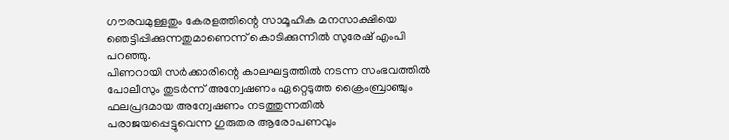ഗൗരവമുള്ളതും കേരളത്തിന്റെ സാമൂഹിക മനസാക്ഷിയെ ഞെട്ടിപ്പിക്കുന്നതുമാണെന്ന് കൊടിക്കുന്നിൽ സുരേഷ് എംപി പറഞ്ഞു.
പിണറായി സർക്കാരിന്റെ കാലഘട്ടത്തിൽ നടന്ന സംഭവത്തിൽ പോലീസും തുടർന്ന് അന്വേഷണം ഏറ്റെടുത്ത ക്രൈംബ്രാഞ്ചും ഫലപ്രദമായ അന്വേഷണം നടത്തുന്നതിൽ പരാജയപ്പെട്ടുവെന്ന ഗുരുതര ആരോപണവും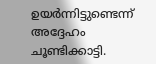ഉയർന്നിട്ടുണ്ടെന്ന് അദ്ദേഹം ചൂണ്ടിക്കാട്ടി.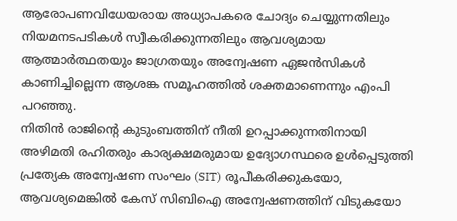ആരോപണവിധേയരായ അധ്യാപകരെ ചോദ്യം ചെയ്യുന്നതിലും നിയമനടപടികൾ സ്വീകരിക്കുന്നതിലും ആവശ്യമായ ആത്മാർത്ഥതയും ജാഗ്രതയും അന്വേഷണ ഏജൻസികൾ കാണിച്ചില്ലെന്ന ആശങ്ക സമൂഹത്തിൽ ശക്തമാണെന്നും എംപി പറഞ്ഞു.
നിതിൻ രാജിന്റെ കുടുംബത്തിന് നീതി ഉറപ്പാക്കുന്നതിനായി അഴിമതി രഹിതരും കാര്യക്ഷമരുമായ ഉദ്യോഗസ്ഥരെ ഉൾപ്പെടുത്തി പ്രത്യേക അന്വേഷണ സംഘം (SIT) രൂപീകരിക്കുകയോ, ആവശ്യമെങ്കിൽ കേസ് സിബിഐ അന്വേഷണത്തിന് വിടുകയോ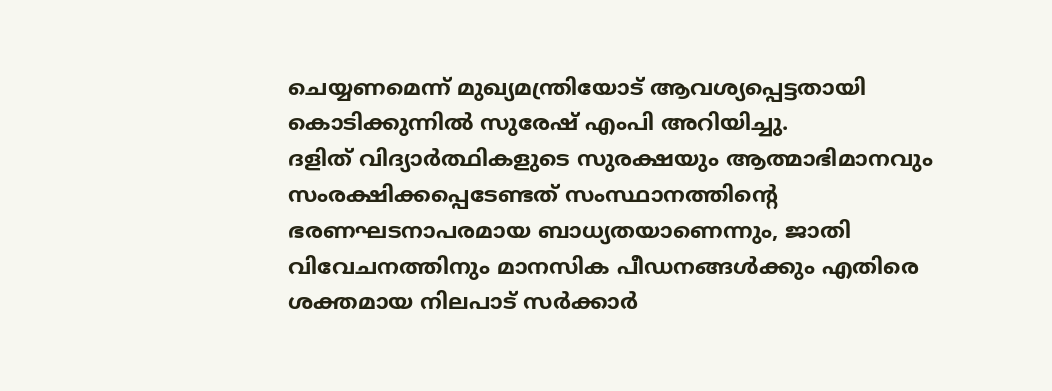ചെയ്യണമെന്ന് മുഖ്യമന്ത്രിയോട് ആവശ്യപ്പെട്ടതായി കൊടിക്കുന്നിൽ സുരേഷ് എംപി അറിയിച്ചു.
ദളിത് വിദ്യാർത്ഥികളുടെ സുരക്ഷയും ആത്മാഭിമാനവും സംരക്ഷിക്കപ്പെടേണ്ടത് സംസ്ഥാനത്തിന്റെ ഭരണഘടനാപരമായ ബാധ്യതയാണെന്നും, ജാതി വിവേചനത്തിനും മാനസിക പീഡനങ്ങൾക്കും എതിരെ ശക്തമായ നിലപാട് സർക്കാർ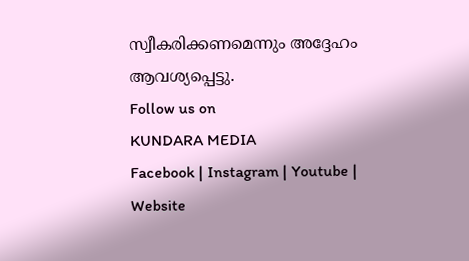സ്വീകരിക്കണമെന്നും അദ്ദേഹം ആവശ്യപ്പെട്ടു.
Follow us on
KUNDARA MEDIA
Facebook | Instagram | Youtube | Website